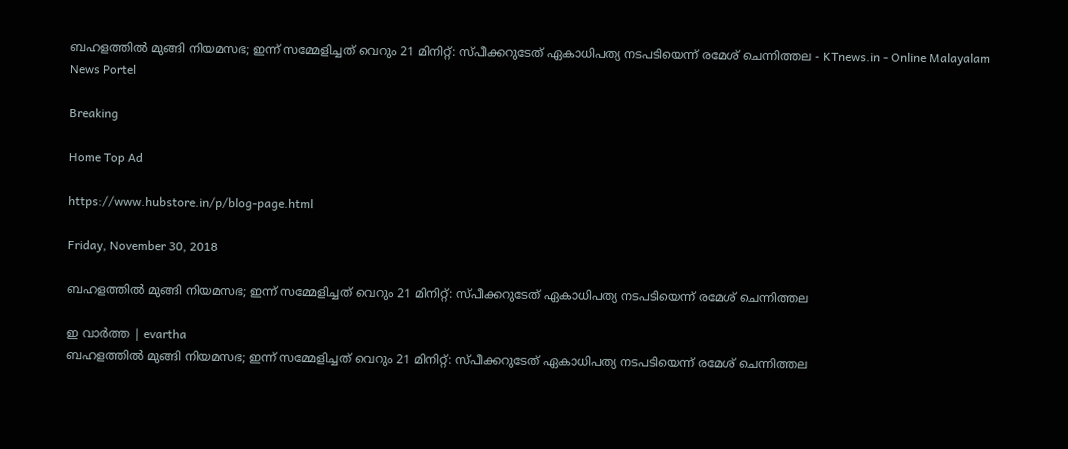ബഹളത്തില്‍ മുങ്ങി നിയമസഭ; ഇന്ന് സമ്മേളിച്ചത് വെറും 21 മിനിറ്റ്: സ്പീക്കറുടേത് ഏകാധിപത്യ നടപടിയെന്ന് രമേശ് ചെന്നിത്തല - KTnews.in - Online Malayalam News Portel

Breaking

Home Top Ad

https://www.hubstore.in/p/blog-page.html

Friday, November 30, 2018

ബഹളത്തില്‍ മുങ്ങി നിയമസഭ; ഇന്ന് സമ്മേളിച്ചത് വെറും 21 മിനിറ്റ്: സ്പീക്കറുടേത് ഏകാധിപത്യ നടപടിയെന്ന് രമേശ് ചെന്നിത്തല

ഇ വാർത്ത | evartha
ബഹളത്തില്‍ മുങ്ങി നിയമസഭ; ഇന്ന് സമ്മേളിച്ചത് വെറും 21 മിനിറ്റ്: സ്പീക്കറുടേത് ഏകാധിപത്യ നടപടിയെന്ന് രമേശ് ചെന്നിത്തല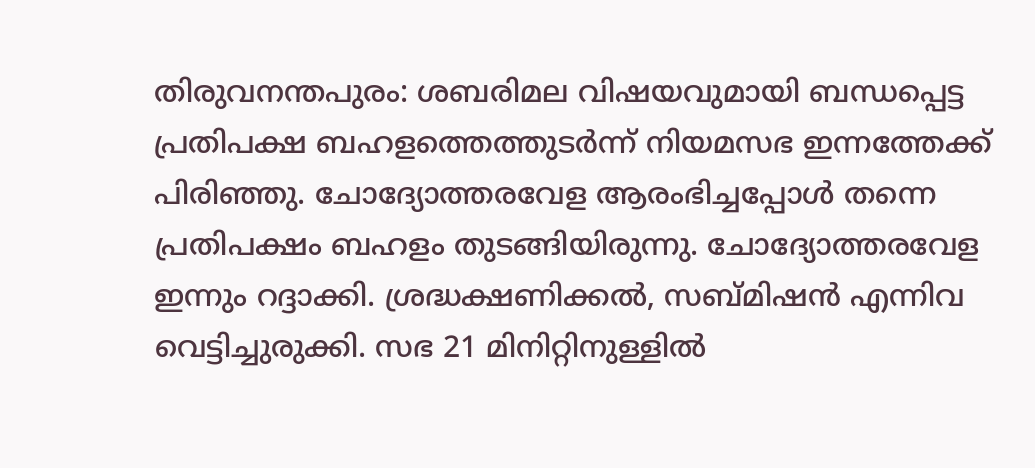തിരുവനന്തപുരം: ശബരിമല വിഷയവുമായി ബന്ധപ്പെട്ട പ്രതിപക്ഷ ബഹളത്തെത്തുടര്‍ന്ന് നിയമസഭ ഇന്നത്തേക്ക് പിരിഞ്ഞു. ചോദ്യോത്തരവേള ആരംഭിച്ചപ്പോള്‍ തന്നെ പ്രതിപക്ഷം ബഹളം തുടങ്ങിയിരുന്നു. ചോദ്യോത്തരവേള ഇന്നും റദ്ദാക്കി. ശ്രദ്ധക്ഷണിക്കല്‍, സബ്മിഷന്‍ എന്നിവ വെട്ടിച്ചുരുക്കി. സഭ 21 മിനിറ്റിനുള്ളില്‍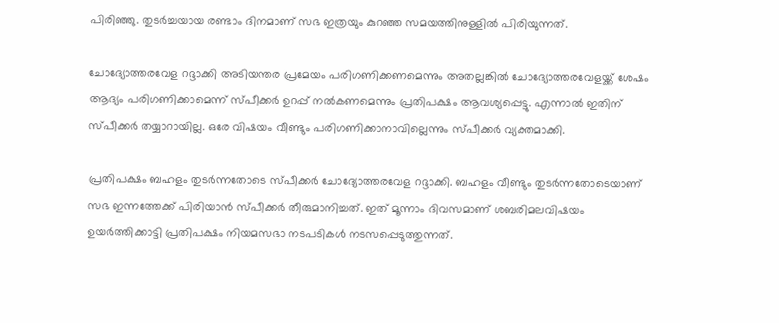പിരിഞ്ഞു. തുടര്‍ച്ചയായ രണ്ടാം ദിനമാണ് സഭ ഇത്രയും കുറഞ്ഞ സമയത്തിനുള്ളില്‍ പിരിയുന്നത്.

ചോദ്യോത്തരവേള റദ്ദാക്കി അടിയന്തര പ്രമേയം പരിഗണിക്കണമെന്നും അതല്ലങ്കില്‍ ചോദ്യോത്തരവേളയ്ക്ക് ശേഷം ആദ്യം പരിഗണിക്കാമെന്ന് സ്പീക്കര്‍ ഉറപ്പ് നല്‍കണമെന്നും പ്രതിപക്ഷം ആവശ്യപ്പെട്ടു. എന്നാല്‍ ഇതിന് സ്പീക്കര്‍ തയ്യാറായില്ല. ഒരേ വിഷയം വീണ്ടും പരിഗണിക്കാനാവില്ലെന്നും സ്പീക്കര്‍ വ്യക്തമാക്കി.

പ്രതിപക്ഷം ബഹളം തുടര്‍ന്നതോടെ സ്പീക്കര്‍ ചോദ്യോത്തരവേള റദ്ദാക്കി. ബഹളം വീണ്ടും തുടര്‍ന്നതോടെയാണ് സഭ ഇന്നത്തേക്ക് പിരിയാന്‍ സ്പീക്കര്‍ തീരുമാനിച്ചത്. ഇത് മൂന്നാം ദിവസമാണ് ശബരിമലവിഷയം ഉയര്‍ത്തിക്കാട്ടി പ്രതിപക്ഷം നിയമസഭാ നടപടികള്‍ നടസപ്പെടുത്തുന്നത്.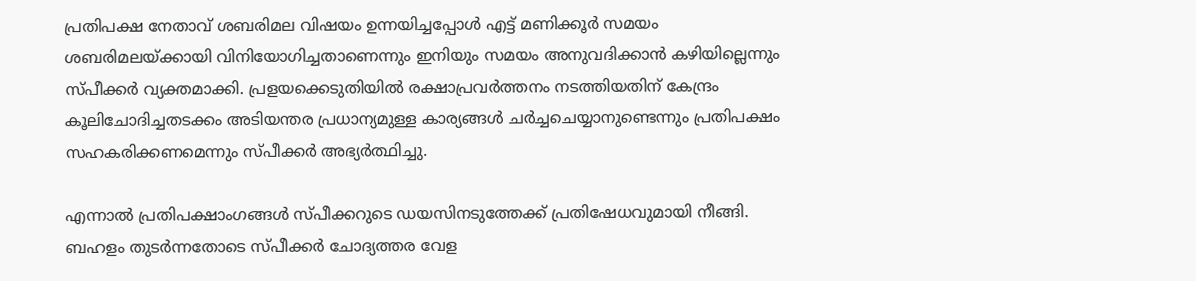പ്രതിപക്ഷ നേതാവ് ശബരിമല വിഷയം ഉന്നയിച്ചപ്പോള്‍ എട്ട് മണിക്കൂര്‍ സമയം ശബരിമലയ്ക്കായി വിനിയോഗിച്ചതാണെന്നും ഇനിയും സമയം അനുവദിക്കാന്‍ കഴിയില്ലെന്നും സ്പീക്കര്‍ വ്യക്തമാക്കി. പ്രളയക്കെടുതിയില്‍ രക്ഷാപ്രവര്‍ത്തനം നടത്തിയതിന് കേന്ദ്രം കൂലിചോദിച്ചതടക്കം അടിയന്തര പ്രധാന്യമുള്ള കാര്യങ്ങള്‍ ചര്‍ച്ചചെയ്യാനുണ്ടെന്നും പ്രതിപക്ഷം സഹകരിക്കണമെന്നും സ്പീക്കര്‍ അഭ്യര്‍ത്ഥിച്ചു.

എന്നാല്‍ പ്രതിപക്ഷാംഗങ്ങള്‍ സ്പീക്കറുടെ ഡയസിനടുത്തേക്ക് പ്രതിഷേധവുമായി നീങ്ങി. ബഹളം തുടര്‍ന്നതോടെ സ്പീക്കര്‍ ചോദ്യത്തര വേള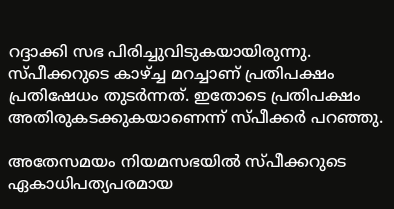റദ്ദാക്കി സഭ പിരിച്ചുവിടുകയായിരുന്നു. സ്പീക്കറുടെ കാഴ്ച്ച മറച്ചാണ് പ്രതിപക്ഷം പ്രതിഷേധം തുടര്‍ന്നത്. ഇതോടെ പ്രതിപക്ഷം അതിരുകടക്കുകയാണെന്ന് സ്പീക്കര്‍ പറഞ്ഞു.

അതേസമയം നിയമസഭയില്‍ സ്പീക്കറുടെ ഏകാധിപത്യപരമായ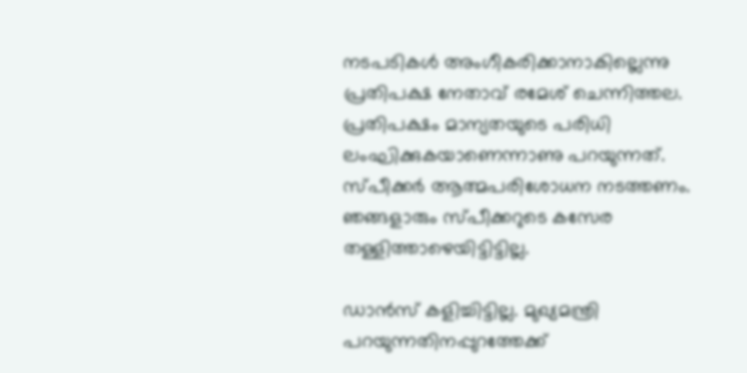നടപടികള്‍ അംഗീകരിക്കാനാകില്ലെന്നു പ്രതിപക്ഷ നേതാവ് രമേശ് ചെന്നിത്തല. പ്രതിപക്ഷം മാന്യതയുടെ പരിധി ലംഘിക്കുകയാണെന്നാണു പറയുന്നത്. സ്പീക്കര്‍ ആത്മപരിശോധന നടത്തണം. ഞങ്ങളാരും സ്പീക്കറുടെ കസേര തള്ളിത്താഴെയിട്ടിട്ടില്ല.

ഡാന്‍സ് കളിച്ചിട്ടില്ല. മുഖ്യമന്ത്രി പറയുന്നതിനപ്പുറത്തേക്ക്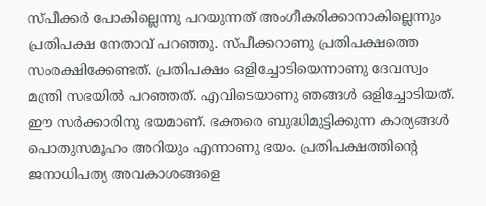സ്പീക്കര്‍ പോകില്ലെന്നു പറയുന്നത് അംഗീകരിക്കാനാകില്ലെന്നും പ്രതിപക്ഷ നേതാവ് പറഞ്ഞു. സ്പീക്കറാണു പ്രതിപക്ഷത്തെ സംരക്ഷിക്കേണ്ടത്. പ്രതിപക്ഷം ഒളിച്ചോടിയെന്നാണു ദേവസ്വം മന്ത്രി സഭയില്‍ പറഞ്ഞത്. എവിടെയാണു ഞങ്ങള്‍ ഒളിച്ചോടിയത്. ഈ സര്‍ക്കാരിനു ഭയമാണ്. ഭക്തരെ ബുദ്ധിമുട്ടിക്കുന്ന കാര്യങ്ങള്‍ പൊതുസമൂഹം അറിയും എന്നാണു ഭയം. പ്രതിപക്ഷത്തിന്റെ ജനാധിപത്യ അവകാശങ്ങളെ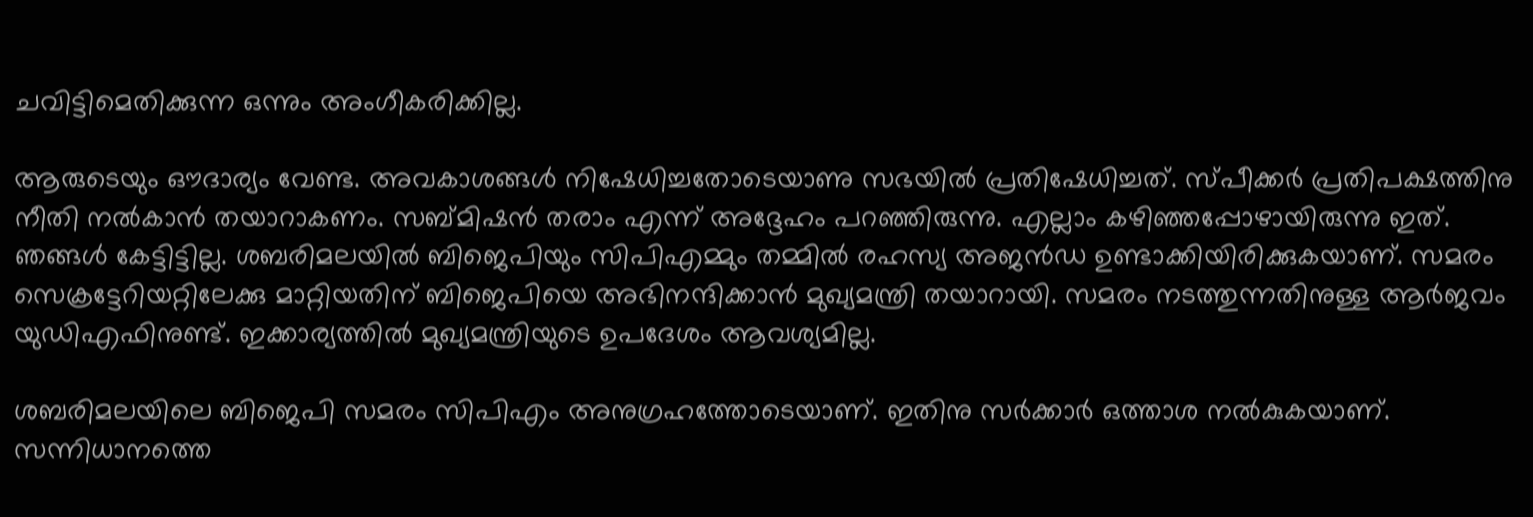ചവിട്ടിമെതിക്കുന്ന ഒന്നും അംഗീകരിക്കില്ല.

ആരുടെയും ഔദാര്യം വേണ്ട. അവകാശങ്ങള്‍ നിഷേധിച്ചതോടെയാണു സഭയില്‍ പ്രതിഷേധിച്ചത്. സ്പീക്കര്‍ പ്രതിപക്ഷത്തിനു നീതി നല്‍കാന്‍ തയാറാകണം. സബ്മിഷന്‍ തരാം എന്ന് അദ്ദേഹം പറഞ്ഞിരുന്നു. എല്ലാം കഴിഞ്ഞപ്പോഴായിരുന്നു ഇത്. ഞങ്ങള്‍ കേട്ടിട്ടില്ല. ശബരിമലയില്‍ ബിജെപിയും സിപിഎമ്മും തമ്മില്‍ രഹസ്യ അജന്‍ഡ ഉണ്ടാക്കിയിരിക്കുകയാണ്. സമരം സെക്രട്ടേറിയറ്റിലേക്കു മാറ്റിയതിന് ബിജെപിയെ അഭിനന്ദിക്കാന്‍ മുഖ്യമന്ത്രി തയാറായി. സമരം നടത്തുന്നതിനുള്ള ആര്‍ജവം യുഡിഎഫിനുണ്ട്. ഇക്കാര്യത്തില്‍ മുഖ്യമന്ത്രിയുടെ ഉപദേശം ആവശ്യമില്ല.

ശബരിമലയിലെ ബിജെപി സമരം സിപിഎം അനുഗ്രഹത്തോടെയാണ്. ഇതിനു സര്‍ക്കാര്‍ ഒത്താശ നല്‍കുകയാണ്. സന്നിധാനത്തെ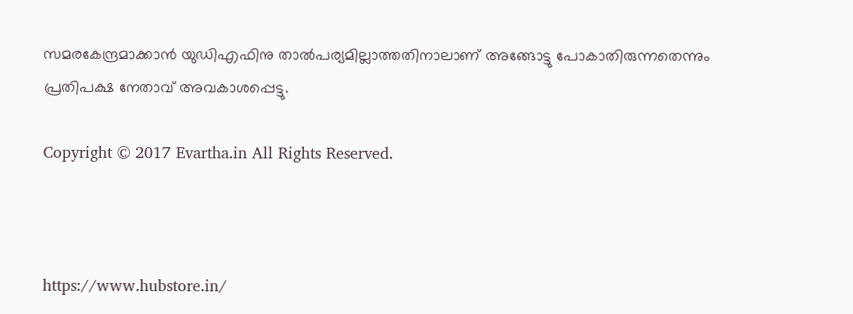സമരകേന്ദ്രമാക്കാന്‍ യുഡിഎഫിനു താല്‍പര്യമില്ലാത്തതിനാലാണ് അങ്ങോട്ടു പോകാതിരുന്നതെന്നും പ്രതിപക്ഷ നേതാവ് അവകാശപ്പെട്ടു.

Copyright © 2017 Evartha.in All Rights Reserved.



https://www.hubstore.in/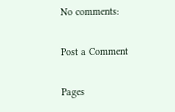No comments:

Post a Comment

Pages